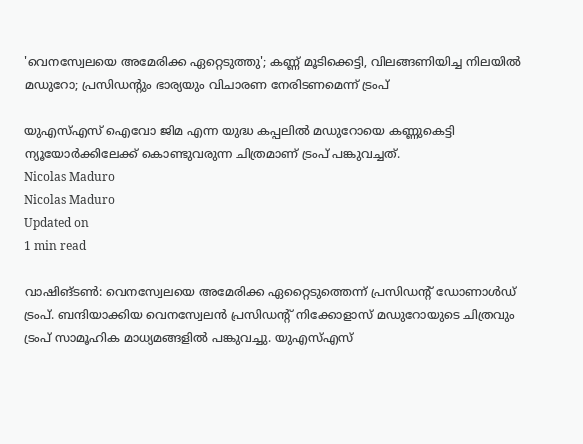'വെനസ്വേലയെ അമേരിക്ക ഏറ്റെടുത്തു'; കണ്ണ് മൂടിക്കെട്ടി, വിലങ്ങണിയിച്ച നിലയില്‍ മഡുറോ; പ്രസിഡന്റും ഭാര്യയും വിചാരണ നേരിടണമെന്ന് ട്രംപ്

യുഎസ്എസ് ഐവോ ജിമ എന്ന യുദ്ധ കപ്പലില്‍ മഡുറോയെ കണ്ണുകെട്ടി ന്യൂയോര്‍ക്കിലേക്ക് കൊണ്ടുവരുന്ന ചിത്രമാണ് ട്രംപ് പങ്കുവച്ചത്.
Nicolas Maduro
Nicolas Maduro
Updated on
1 min read

വാഷിങ്ടണ്‍: വെനസ്വേലയെ അമേരിക്ക ഏറ്റൈടുത്തെന്ന് പ്രസിഡന്റ് ഡോണാള്‍ഡ് ട്രംപ്. ബന്ദിയാക്കിയ വെനസ്വേലന്‍ പ്രസിഡന്റ് നിക്കോളാസ് മഡുറോയുടെ ചിത്രവും ട്രംപ് സാമൂഹിക മാധ്യമങ്ങളില്‍ പങ്കുവച്ചു. യുഎസ്എസ്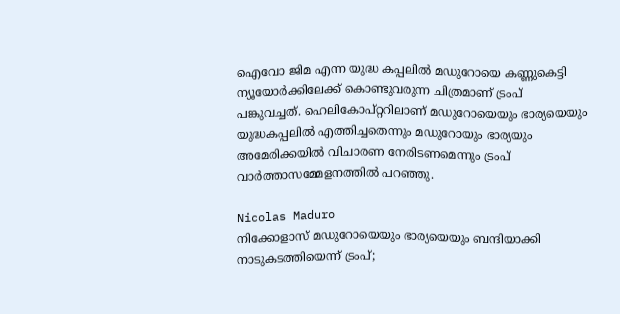ഐവോ ജിമ എന്ന യുദ്ധ കപ്പലില്‍ മഡുറോയെ കണ്ണുകെട്ടി ന്യൂയോര്‍ക്കിലേക്ക് കൊണ്ടുവരുന്ന ചിത്രമാണ് ട്രംപ് പങ്കുവച്ചത്. ഹെലികോപ്റ്ററിലാണ് മഡുറോയെയും ഭാര്യയെയും യുദ്ധകപ്പലില്‍ എത്തിച്ചതെന്നും മഡുറോയും ഭാര്യയും അമേരിക്കയില്‍ വിചാരണ നേരിടണമെന്നും ട്രംപ് വാര്‍ത്താസമ്മേളനത്തില്‍ പറഞ്ഞു.

Nicolas Maduro
നിക്കോളാസ് മഡുറോയെയും ഭാര്യയെയും ബന്ദിയാക്കി നാടുകടത്തിയെന്ന് ട്രംപ്;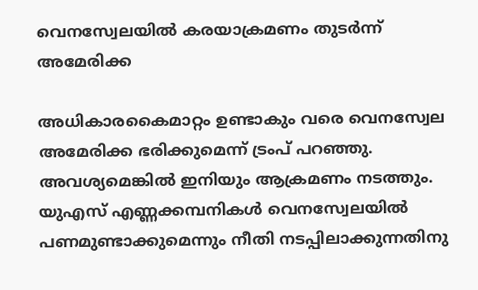വെനസ്വേലയില്‍ കരയാക്രമണം തുടര്‍ന്ന് അമേരിക്ക

അധികാരകൈമാറ്റം ഉണ്ടാകും വരെ വെനസ്വേല അമേരിക്ക ഭരിക്കുമെന്ന് ട്രംപ് പറഞ്ഞു. അവശ്യമെങ്കില്‍ ഇനിയും ആക്രമണം നടത്തും. യുഎസ് എണ്ണക്കമ്പനികള്‍ വെനസ്വേലയില്‍ പണമുണ്ടാക്കുമെന്നും നീതി നടപ്പിലാക്കുന്നതിനു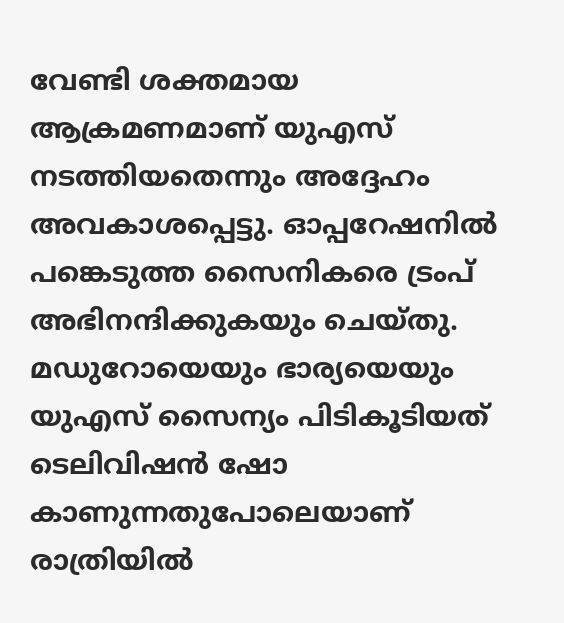വേണ്ടി ശക്തമായ ആക്രമണമാണ് യുഎസ് നടത്തിയതെന്നും അദ്ദേഹം അവകാശപ്പെട്ടു. ഓപ്പറേഷനില്‍ പങ്കെടുത്ത സൈനികരെ ട്രംപ് അഭിനന്ദിക്കുകയും ചെയ്തു. മഡുറോയെയും ഭാര്യയെയും യുഎസ് സൈന്യം പിടികൂടിയത് ടെലിവിഷന്‍ ഷോ കാണുന്നതുപോലെയാണ് രാത്രിയില്‍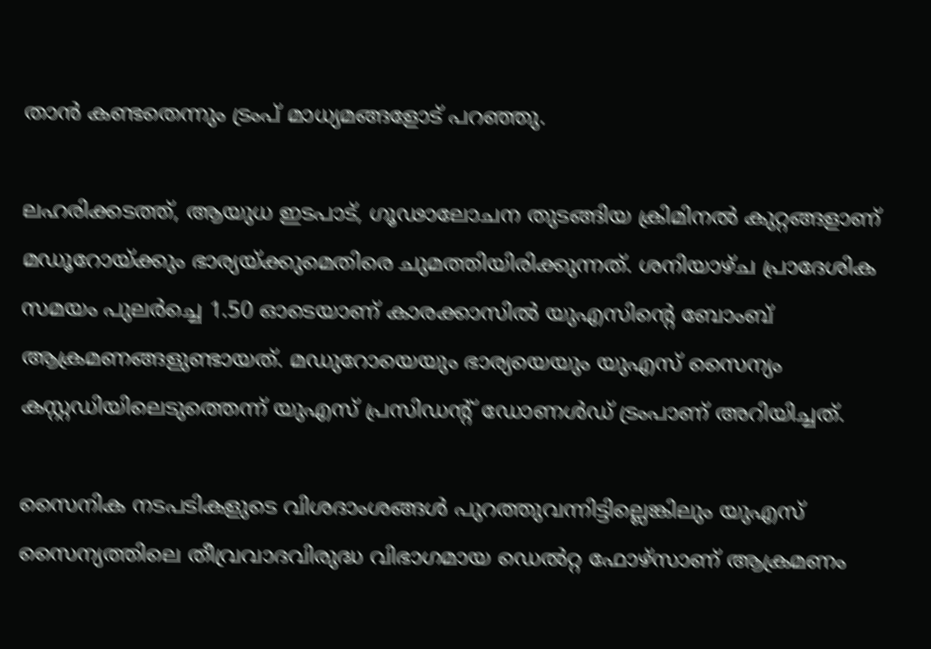താന്‍ കണ്ടതെന്നും ട്രംപ് മാധ്യമങ്ങളോട് പറഞ്ഞു.

ലഹരിക്കടത്ത്, ആയുധ ഇടപാട്, ഗൂഢാലോചന തുടങ്ങിയ ക്രിമിനല്‍ കുറ്റങ്ങളാണ് മഡൂറോയ്ക്കും ഭാര്യയ്ക്കുമെതിരെ ചുമത്തിയിരിക്കുന്നത്. ശനിയാഴ്ച പ്രാദേശിക സമയം പുലര്‍ച്ചെ 1.50 ഓടെയാണ് കാരക്കാസില്‍ യുഎസിന്റെ ബോംബ് ആക്രമണങ്ങളുണ്ടായത്. മഡുറോയെയും ഭാര്യയെയും യുഎസ് സൈന്യം കസ്റ്റഡിയിലെടുത്തെന്ന് യുഎസ് പ്രസിഡന്റ് ഡോണള്‍ഡ് ട്രംപാണ് അറിയിച്ചത്.

സൈനിക നടപടികളുടെ വിശദാംശങ്ങള്‍ പുറത്തുവന്നിട്ടില്ലെങ്കിലും യുഎസ് സൈന്യത്തിലെ തീവ്രവാദവിരുദ്ധ വിഭാഗമായ ഡെല്‍റ്റ ഫോഴ്‌സാണ് ആക്രമണം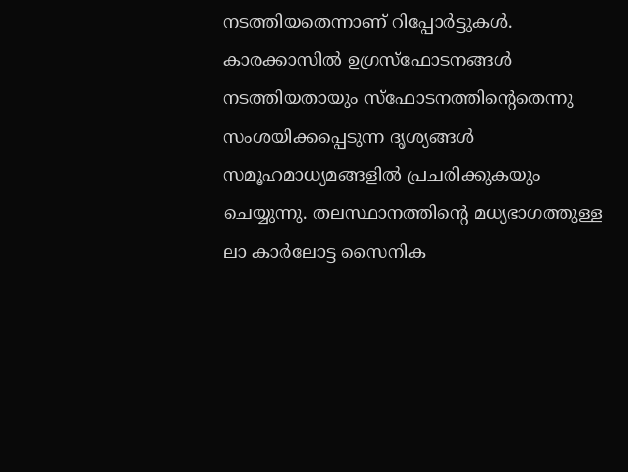നടത്തിയതെന്നാണ് റിപ്പോര്‍ട്ടുകള്‍. കാരക്കാസില്‍ ഉഗ്രസ്‌ഫോടനങ്ങള്‍ നടത്തിയതായും സ്‌ഫോടനത്തിന്റെതെന്നു സംശയിക്കപ്പെടുന്ന ദൃശ്യങ്ങള്‍ സമൂഹമാധ്യമങ്ങളില്‍ പ്രചരിക്കുകയും ചെയ്യുന്നു. തലസ്ഥാനത്തിന്റെ മധ്യഭാഗത്തുള്ള ലാ കാര്‍ലോട്ട സൈനിക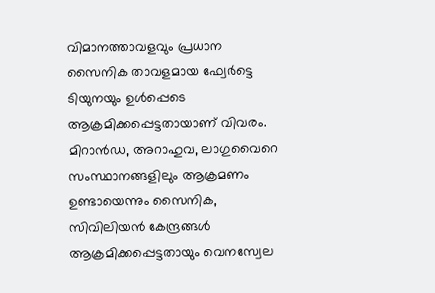വിമാനത്താവളവും പ്രധാന സൈനിക താവളമായ ഫ്വേര്‍ട്ടെ ടിയുനയും ഉള്‍പ്പെടെ ആക്രമിക്കപ്പെട്ടതായാണ് വിവരം. മിറാന്‍ഡ, അറാഹുവ, ലാഗുവൈറെ സംസ്ഥാനങ്ങളിലും ആക്രമണം ഉണ്ടായെന്നും സൈനിക, സിവിലിയന്‍ കേന്ദ്രങ്ങള്‍ ആക്രമിക്കപ്പെട്ടതായും വെനസ്വേല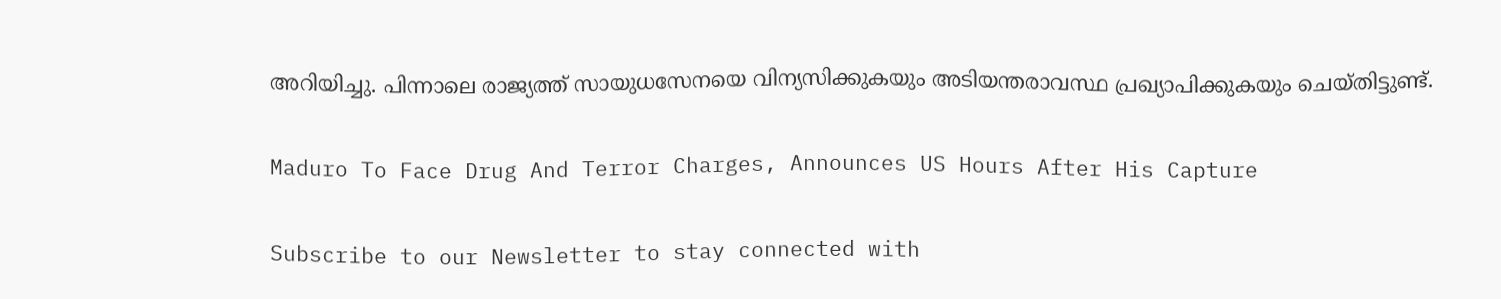അറിയിച്ചു. പിന്നാലെ രാജ്യത്ത് സായുധസേനയെ വിന്യസിക്കുകയും അടിയന്തരാവസ്ഥ പ്രഖ്യാപിക്കുകയും ചെയ്തിട്ടുണ്ട്.

Maduro To Face Drug And Terror Charges, Announces US Hours After His Capture

Subscribe to our Newsletter to stay connected with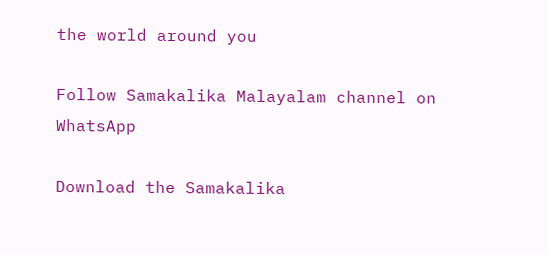the world around you

Follow Samakalika Malayalam channel on WhatsApp

Download the Samakalika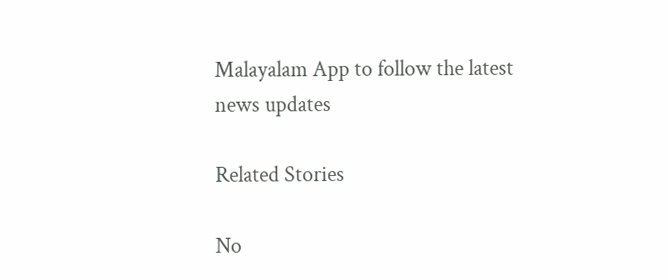Malayalam App to follow the latest news updates

Related Stories

No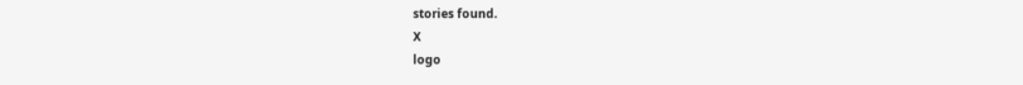stories found.
X
logo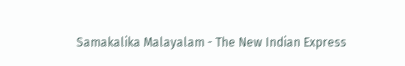Samakalika Malayalam - The New Indian Express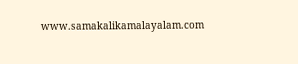www.samakalikamalayalam.com